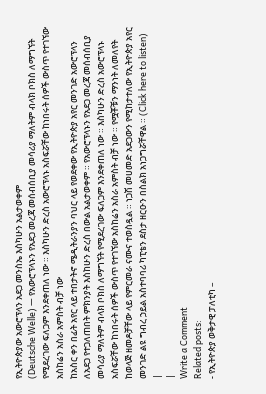የኢትዮጵያው አውሮፕላን አደጋ መንስኤ እስካሁን አልታወቀም
(Deutsche Welle) — የአውሮፕላኑን የአደጋ መረጃ መሰብሰቢያ መሳሪያ ማለትም ብላክ ቦክስ ለማግኘት የሚደረገው ፍለጋም እንደቀጠለ ነው ። እስካሁን ድረስ አውሮፕላኑ አስፍሯቸው ከነበሩት ሰዎች ውስጥ የተገኘው አስከሬን አስራ አምስት ብቻ ነው
ከአስር ቀን በፊት አየር ላይ ተበታትኖ ሜዲትራንያን ባህር ላይ የወደቀው የኢትዮጵያ አየር መንገድ አውሮፕላን ለአደጋ የተጋለጠበት ምክንያት እስከሁን ድረስ በውል አልታወቀም ። የአውሮፕላኑን የአደጋ መረጃ መሰብሰቢያ መሳሪያ ማለትም ብላክ ቦክስ ለማግኘት የሚደረገው ፍለጋም እንደቀጠለ ነው ። እስካሁን ድረስ አውሮፕላኑ አስፍሯቸው ከነበሩት ሰዎች ውስጥ የተገኘው አስከሬን አስራ አምስት ብቻ ነው ። የሟቾቹን ማንነት ለመለየት ከወላጅ ዘመዶቻቸው ላይ የምርመራ ናሙና ተወስዷል ። ነጋሽ መሀመድ አደጋውን የሚከታተለው የኢትዮጵያ አየር መንገድ ልዩ ግብረ ኃይል አስተባባሪ ካፒቴን ደስታ ዘርዑን በስልክ አነጋግሯቸዋል ። (Click here to listen)
|
|
Write a Comment
Related posts:
- የኢትዮጵያ ወቅታዊ ፓለቲካ –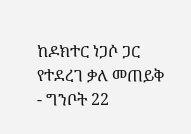ከዶክተር ነጋሶ ጋር የተደረገ ቃለ መጠይቅ
- ግንቦት 22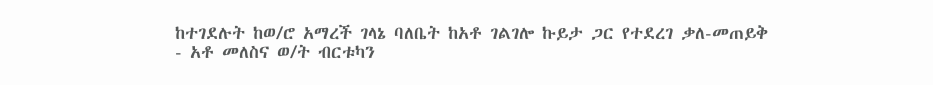ከተገደሉት ከወ/ሮ አማረች ገላኔ ባለቤት ከአቶ ገልገሎ ኩይታ ጋር የተደረገ ቃለ-መጠይቅ
- አቶ መለስና ወ/ት ብርቱካን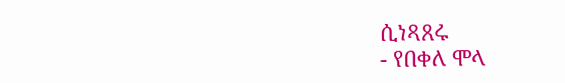ሲነጻጸሩ
- የበቀለ ሞላ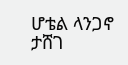ሆቴል ላንጋኖ ታሸገ